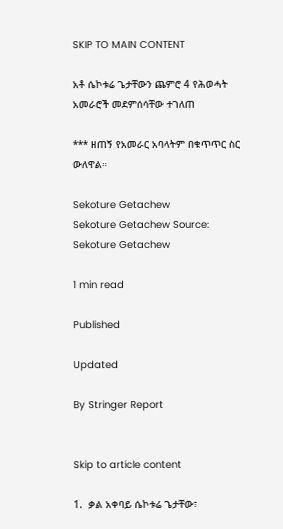SKIP TO MAIN CONTENT

አቶ ሴኮቱሬ ጌታቸውን ጨምሮ 4 የሕወሓት አመራሮች መደምሰሳቸው ተገለጠ

*** ዘጠኝ የአመራር አባላትም በቁጥጥር ስር ውለዋል።

Sekoture Getachew
Sekoture Getachew Source: Sekoture Getachew

1 min read

Published

Updated

By Stringer Report


Skip to article content

1.  ቃል አቀባይ ሴኮቱሬ ጌታቸው፣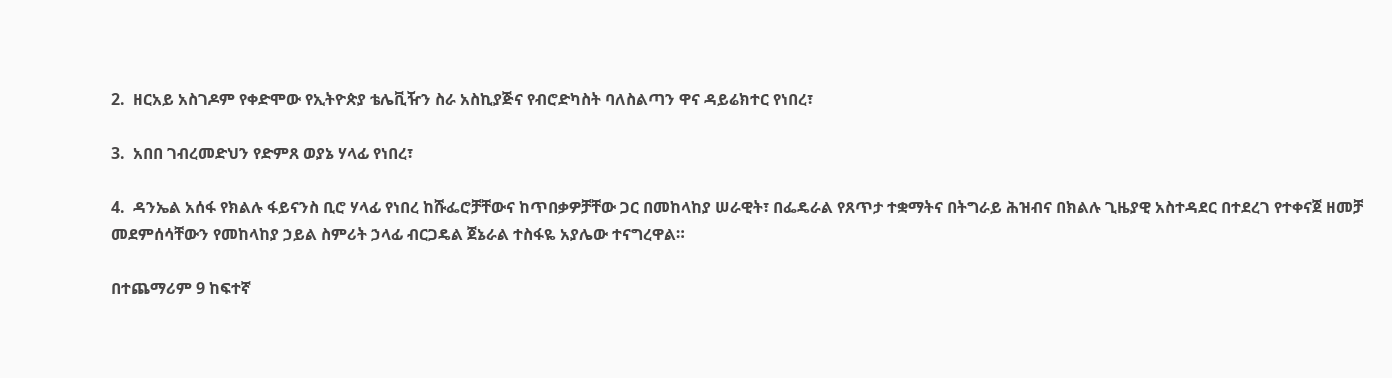2.  ዘርአይ አስገዶም የቀድሞው የኢትዮጵያ ቴሌቪዥን ስራ አስኪያጅና የብሮድካስት ባለስልጣን ዋና ዳይሬክተር የነበረ፣

3.  አበበ ገብረመድህን የድምጸ ወያኔ ሃላፊ የነበረ፣

4.  ዳንኤል አሰፋ የክልሉ ፋይናንስ ቢሮ ሃላፊ የነበረ ከሹፌሮቻቸውና ከጥበቃዎቻቸው ጋር በመከላከያ ሠራዊት፣ በፌዴራል የጸጥታ ተቋማትና በትግራይ ሕዝብና በክልሉ ጊዜያዊ አስተዳደር በተደረገ የተቀናጀ ዘመቻ መደምሰሳቸውን የመከላከያ ኃይል ስምሪት ኃላፊ ብርጋዴል ጀኔራል ተስፋዬ አያሌው ተናግረዋል።

በተጨማሪም 9 ከፍተኛ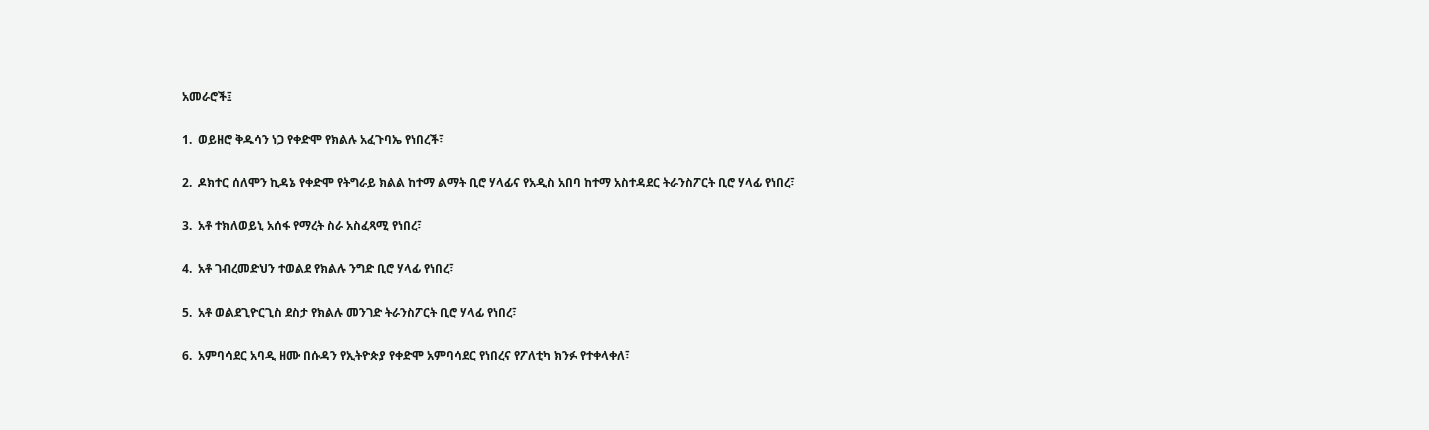አመራሮች፤

1.  ወይዘሮ ቅዱሳን ነጋ የቀድሞ የክልሉ አፈጉባኤ የነበረች፣

2.  ዶክተር ሰለሞን ኪዳኔ የቀድሞ የትግራይ ክልል ከተማ ልማት ቢሮ ሃላፊና የአዲስ አበባ ከተማ አስተዳደር ትራንስፖርት ቢሮ ሃላፊ የነበረ፣

3.  አቶ ተክለወይኒ አሰፋ የማረት ስራ አስፈጻሚ የነበረ፣

4.  አቶ ገብረመድህን ተወልደ የክልሉ ንግድ ቢሮ ሃላፊ የነበረ፣

5.  አቶ ወልደጊዮርጊስ ደስታ የክልሉ መንገድ ትራንስፖርት ቢሮ ሃላፊ የነበረ፣

6.  አምባሳደር አባዲ ዘሙ በሱዳን የኢትዮጵያ የቀድሞ አምባሳደር የነበረና የፖለቲካ ክንፉ የተቀላቀለ፣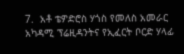7.  አቶ ቴዎድሮስ ሃጎስ የመለስ አመራር አካዳሚ ፕሬዚዳንትና የኢፈርት ቦርድ ሃላፊ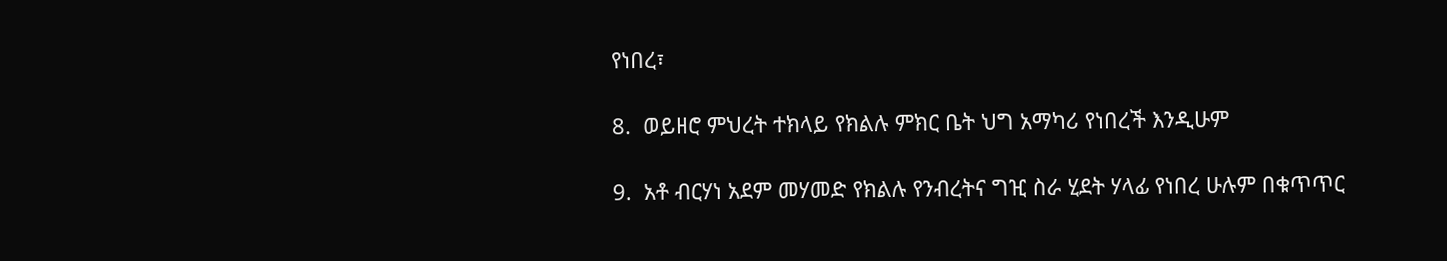የነበረ፣

8.  ወይዘሮ ምህረት ተክላይ የክልሉ ምክር ቤት ህግ አማካሪ የነበረች እንዲሁም

9.  አቶ ብርሃነ አደም መሃመድ የክልሉ የንብረትና ግዢ ስራ ሂደት ሃላፊ የነበረ ሁሉም በቁጥጥር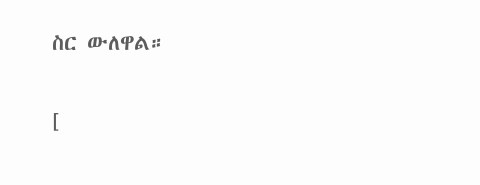ስር ውለዋል።

[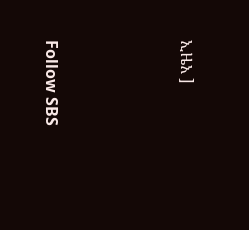ኢዜአ ]




Follow SBS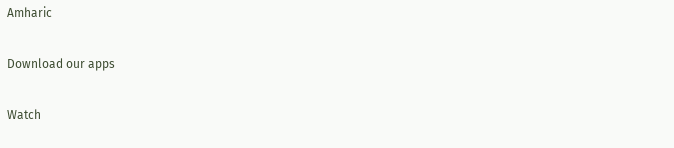Amharic

Download our apps

Watch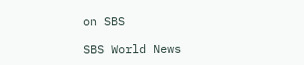on SBS

SBS World News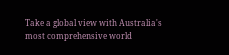Take a global view with Australia's most comprehensive world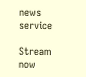news service

Stream now